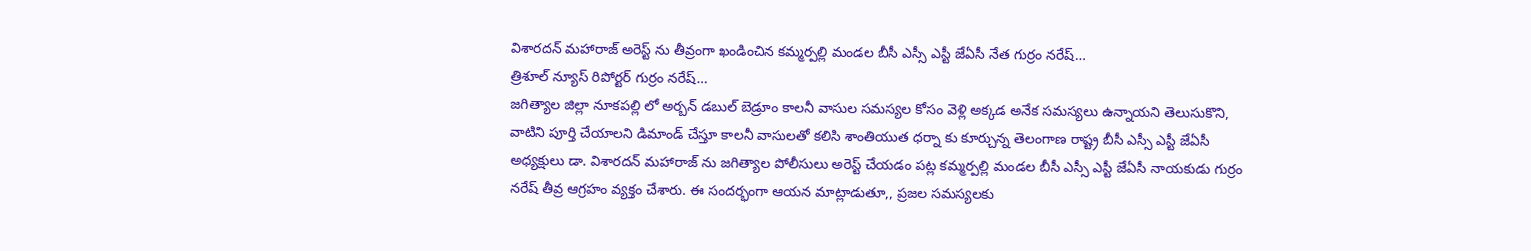విశారదన్ మహారాజ్ అరెస్ట్ ను తీవ్రంగా ఖండించిన కమ్మర్పల్లి మండల బీసీ ఎస్సీ ఎస్టీ జేఏసీ నేత గుర్రం నరేష్…
త్రిశూల్ న్యూస్ రిపోర్టర్ గుర్రం నరేష్…
జగిత్యాల జిల్లా నూకపల్లి లో అర్బన్ డబుల్ బెడ్రూం కాలనీ వాసుల సమస్యల కోసం వెళ్లి అక్కడ అనేక సమస్యలు ఉన్నాయని తెలుసుకొని, వాటిని పూర్తి చేయాలని డిమాండ్ చేస్తూ కాలనీ వాసులతో కలిసి శాంతియుత ధర్నా కు కూర్చున్న తెలంగాణ రాష్ట్ర బీసీ ఎస్సీ ఎస్టీ జేఏసీ అధ్యక్షులు డా. విశారదన్ మహారాజ్ ను జగిత్యాల పోలీసులు అరెస్ట్ చేయడం పట్ల కమ్మర్పల్లి మండల బీసీ ఎస్సీ ఎస్టీ జేఏసీ నాయకుడు గుర్రం నరేష్ తీవ్ర ఆగ్రహం వ్యక్తం చేశారు. ఈ సందర్భంగా ఆయన మాట్లాడుతూ,, ప్రజల సమస్యలకు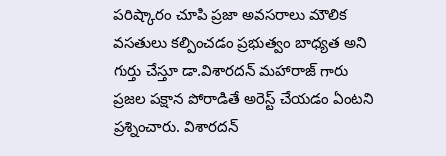పరిష్కారం చూపి ప్రజా అవసరాలు మౌలిక వసతులు కల్పించడం ప్రభుత్వం బాధ్యత అని గుర్తు చేస్తూ డా.విశారదన్ మహారాజ్ గారు ప్రజల పక్షాన పోరాడితే అరెస్ట్ చేయడం ఏంటని ప్రశ్నించారు. విశారదన్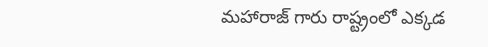మహారాజ్ గారు రాష్ట్రంలో ఎక్కడ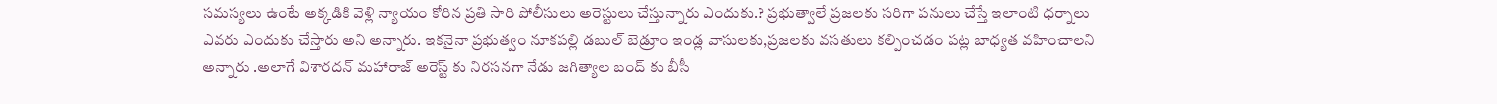సమస్యలు ఉంటే అక్కడికి వెళ్లి న్యాయం కోరిన ప్రతి సారి పోలీసులు అరెస్టులు చేస్తున్నారు ఎందుకు.? ప్రభుత్వాలే ప్రజలకు సరిగా పనులు చేస్తే ఇలాంటి ధర్నాలు ఎవరు ఎందుకు చేస్తారు అని అన్నారు. ఇకనైనా ప్రభుత్వం నూకపల్లి డబుల్ బెడ్రూం ఇండ్ల వాసులకు,ప్రజలకు వసతులు కల్పించడం పట్ల బాధ్యత వహించాలని అన్నారు .అలాగే విశారదన్ మహారాజ్ అరెస్ట్ కు నిరసనగా నేడు జగిత్యాల బంద్ కు బీసీ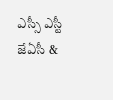ఎస్సీ ఎస్టీ జేఏసీ &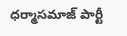ధర్మాసమాజ్ పార్టీ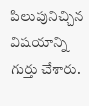పిలుపునిచ్చిన విషయాన్ని గుర్తు చేశారు.